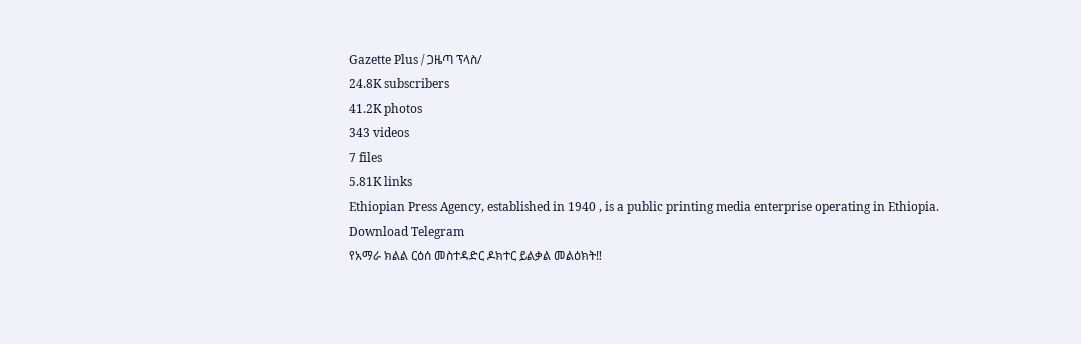Gazette Plus / ጋዜጣ ፕላስ/
24.8K subscribers
41.2K photos
343 videos
7 files
5.81K links
Ethiopian Press Agency, established in 1940 , is a public printing media enterprise operating in Ethiopia.
Download Telegram
የአማራ ክልል ርዕሰ መስተዳድር ዶክተር ይልቃል መልዕክት‼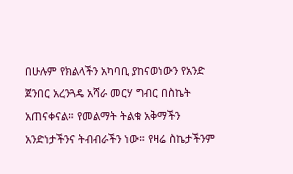በሁሉም የክልላችን አካባቢ ያከናወነውን የአንድ ጀንበር አረንጓዴ አሻራ መርሃ ግብር በስኬት አጠናቀናል። የመልማት ትልቁ አቅማችን አንድነታችንና ትብብራችን ነው። የዛሬ ስኬታችንም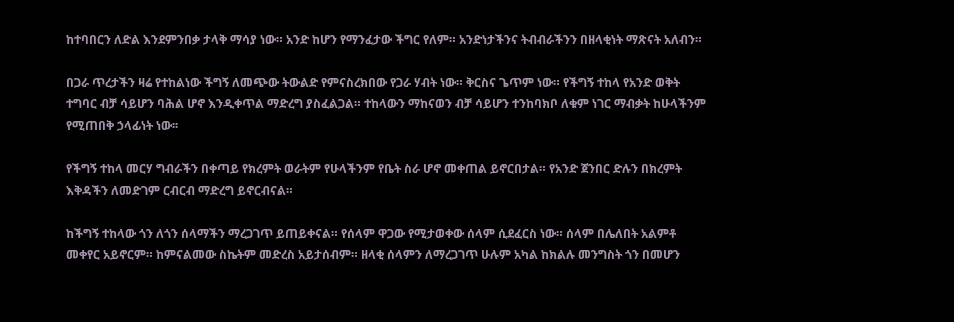ከተባበርን ለድል እንደምንበቃ ታላቅ ማሳያ ነው። አንድ ከሆን የማንፈታው ችግር የለም። አንድነታችንና ትብብራችንን በዘላቂነት ማጽናት አለብን።

በጋራ ጥረታችን ዛሬ የተከልነው ችግኝ ለመጭው ትውልድ የምናስረክበው የጋራ ሃብት ነው። ቅርስና ጌጥም ነው። የችግኝ ተከላ የአንድ ወቅት ተግባር ብቻ ሳይሆን ባሕል ሆኖ እንዲቀጥል ማድረግ ያስፈልጋል። ተከላውን ማከናወን ብቻ ሳይሆን ተንከባክቦ ለቁም ነገር ማብቃት ከሁላችንም የሚጠበቅ ኃላፊነት ነው፡፡

የችግኝ ተከላ መርሃ ግብራችን በቀጣይ የክረምት ወራትም የሁላችንም የቤት ስራ ሆኖ መቀጠል ይኖርበታል። የአንድ ጀንበር ድሉን በክረምት እቅዳችን ለመድገም ርብርብ ማድረግ ይኖርብናል።

ከችግኝ ተከላው ጎን ለጎን ሰላማችን ማረጋገጥ ይጠይቀናል። የሰላም ዋጋው የሚታወቀው ሰላም ሲደፈርስ ነው። ሰላም በሌለበት አልምቶ መቀየር አይኖርም። ከምናልመው ስኬትም መድረስ አይታሰብም። ዘላቂ ሰላምን ለማረጋገጥ ሁሉም አካል ከክልሉ መንግስት ጎን በመሆን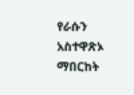የራሱን አስተዋጽኦ ማበርከት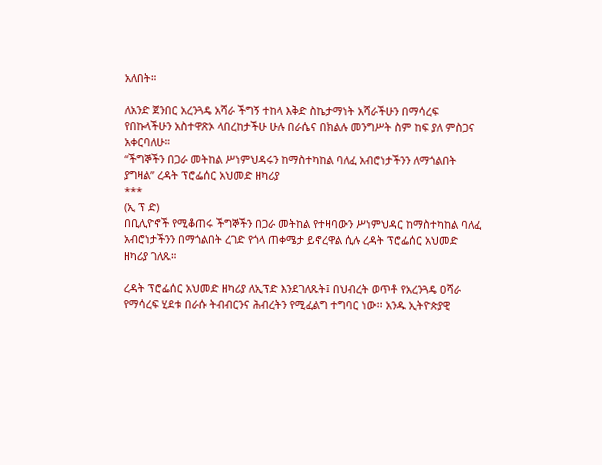አለበት።

ለአንድ ጀንበር አረንጓዴ አሻራ ችግኝ ተከላ እቅድ ስኬታማነት አሻራችሁን በማሳረፍ የበኩላችሁን አስተዋጽኦ ላበረከታችሁ ሁሉ በራሴና በክልሉ መንግሥት ስም ከፍ ያለ ምስጋና አቀርባለሁ።
“ችግኞችን በጋራ መትከል ሥነምህዳሩን ከማስተካከል ባለፈ አብሮነታችንን ለማጎልበት ያግዛል” ረዳት ፕሮፌሰር አህመድ ዘካሪያ
***
(ኢ ፕ ድ)
በቢሊዮኖች የሚቆጠሩ ችግኞችን በጋራ መትከል የተዛባውን ሥነምህዳር ከማስተካከል ባለፈ አብሮነታችንን በማጎልበት ረገድ የጎላ ጠቀሜታ ይኖረዋል ሲሉ ረዳት ፕሮፌሰር አህመድ ዘካሪያ ገለጹ።

ረዳት ፕሮፌሰር አህመድ ዘካሪያ ለኢፕድ እንደገለጹት፤ በህብረት ወጥቶ የአረንጓዴ ዐሻራ የማሳረፍ ሂደቱ በራሱ ትብብርንና ሕብረትን የሚፈልግ ተግባር ነው፡፡ አንዱ ኢትዮጵያዊ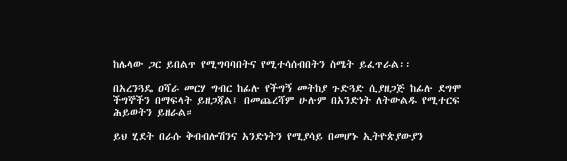ከሌላው ጋር ይበልጥ የሚግባባበትና የሚተሳሰብበትን ስሜት ይፈጥራል፡፡

በአረንጓዴ ዐሻራ መርሃ ግብር ከፊሉ የችግኝ መትከያ ጉድጓድ ሲያዘጋጅ ከፊሉ ደግሞ ችግኞችን በማፍላት ይዘጋጃል፤ በመጨረሻም ሁሉም በአንድነት ለትውልዱ የሚተርፍ ሕይወትን ይዘራል።

ይህ ሂደት በራሱ ቅብብሎሽንና አንድነትን የሚያሳይ በመሆኑ ኢትዮጵያውያን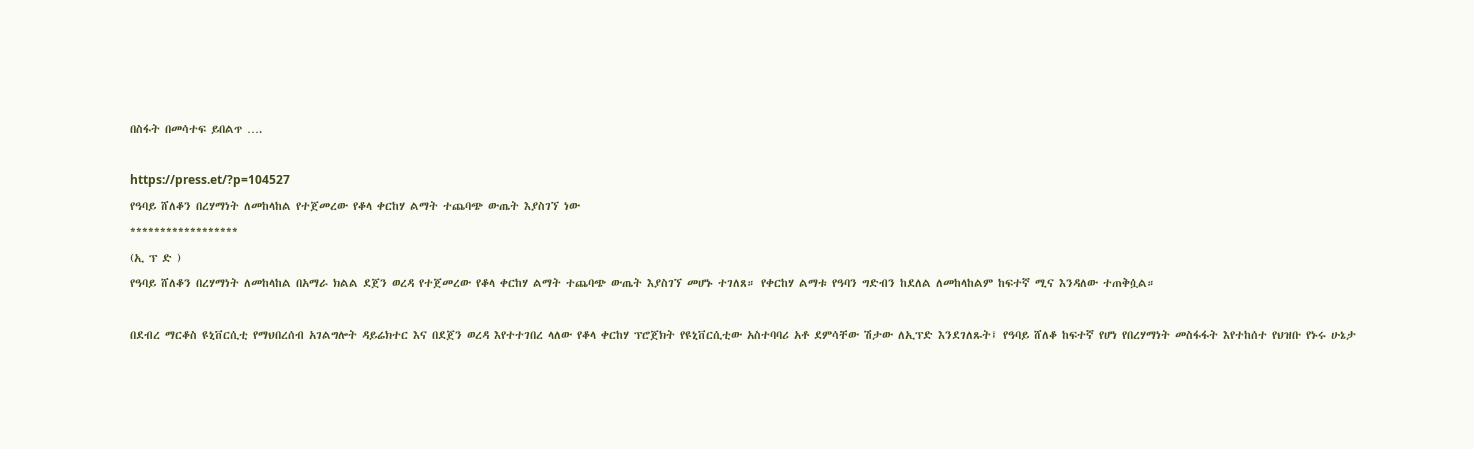በስፋት በመሳተፍ ይበልጥ ….

https://press.et/?p=104527
የዓባይ ሸለቆን በረሃማነት ለመከላከል የተጀመረው የቆላ ቀርከሃ ልማት ተጨባጭ ውጤት እያስገኘ ነው
******************
(ኢ ፕ ድ )
የዓባይ ሸለቆን በረሃማነት ለመከላከል በአማራ ክልል ደጀን ወረዳ የተጀመረው የቆላ ቀርከሃ ልማት ተጨባጭ ውጤት እያስገኘ መሆኑ ተገለጸ። የቀርከሃ ልማቱ የዓባን ግድብን ከደለል ለመከላከልም ከፍተኛ ሚና እንዳለው ተጠቅሷል።

በደብረ ማርቆስ ዩኒቨርሲቲ የማህበረሰብ አገልግሎት ዳይሬክተር እና በደጀን ወረዳ እየተተገበረ ላለው የቆላ ቀርከሃ ፕሮጀክት የዩኒቨርሲቲው አስተባባሪ አቶ ደምሳቸው ሽታው ለኢፕድ እንደገለጹት፤ የዓባይ ሸለቆ ከፍተኛ የሆነ የበረሃማነት መስፋፋት እየተከሰተ የህዝቡ የኑሩ ሁኔታ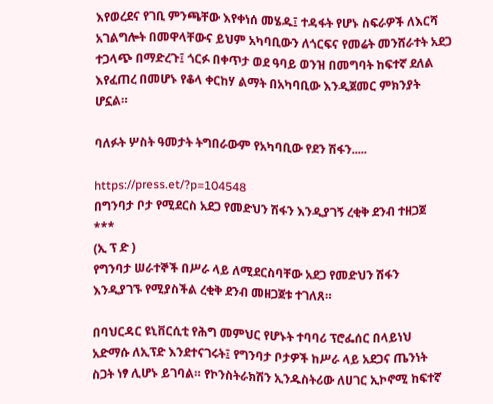እየወረደና የገቢ ምንጫቸው እየቀነሰ መሄዱ፤ ተዳፋት የሆኑ ስፍራዎች ለእርሻ አገልግሎት በመዋላቸውና ይህም አካባቢውን ለጎርፍና የመሬት መንሸራተት አደጋ ተጋላጭ በማድረጉ፤ ጎርፉ በቀጥታ ወደ ዓባይ ወንዝ በመግባት ከፍተኛ ደለል እየፈጠረ በመሆኑ የቆላ ቀርከሃ ልማት በአካባቢው እንዲጀመር ምክንያት ሆኗል።

ባለፉት ሦስት ዓመታት ትግበራውም የአካባቢው የደን ሽፋን.....

https://press.et/?p=104548
በግንባታ ቦታ የሚደርስ አደጋ የመድህን ሽፋን እንዲያገኝ ረቂቅ ደንብ ተዘጋጀ
***
(ኢ ፕ ድ )
የግንባታ ሠራተኞች በሥራ ላይ ለሚደርስባቸው አደጋ የመድህን ሽፋን እንዲያገኙ የሚያስችል ረቂቅ ደንብ መዘጋጀቱ ተገለጸ።

በባህርዳር ዩኒቨርሲቲ የሕግ መምህር የሆኑት ተባባሪ ፕሮፌሰር በላይነህ አድማሱ ለኢፕድ እንደተናገሩት፤ የግንባታ ቦታዎች ከሥራ ላይ አደጋና ጤንነት ስጋት ነፃ ሊሆኑ ይገባል። የኮንስትራክሽን ኢንዱስትሪው ለሀገር ኢኮኖሚ ከፍተኛ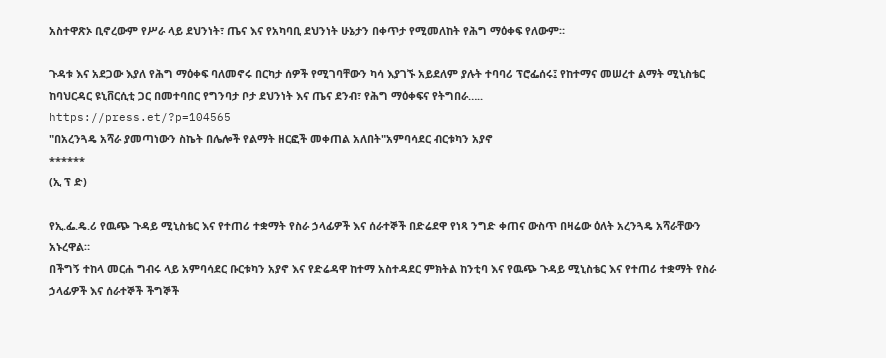አስተዋጽኦ ቢኖረውም የሥራ ላይ ደህንነት፣ ጤና እና የአካባቢ ደህንነት ሁኔታን በቀጥታ የሚመለከት የሕግ ማዕቀፍ የለውም።

ጉዳቱ እና አደጋው እያለ የሕግ ማዕቀፍ ባለመኖሩ በርካታ ሰዎች የሚገባቸውን ካሳ እያገኙ አይደለም ያሉት ተባባሪ ፕሮፌሰሩ፤ የከተማና መሠረተ ልማት ሚኒስቴር ከባህርዳር ዩኒቨርሲቲ ጋር በመተባበር የግንባታ ቦታ ደህንነት እና ጤና ደንብ፣ የሕግ ማዕቀፍና የትግበራ…..
https://press.et/?p=104565
"በአረንጓዴ አሻራ ያመጣነውን ስኬት በሌሎች የልማት ዘርፎች መቀጠል አለበት"አምባሳደር ብርቱካን አያኖ
******
(ኢ ፕ ድ)

የኢ.ፌ.ዴ.ሪ የዉጭ ጉዳይ ሚኒስቴር እና የተጠሪ ተቋማት የስራ ኃላፊዎች እና ሰራተኞች በድሬደዋ የነጻ ንግድ ቀጠና ውስጥ በዛሬው ዕለት አረንጓዴ አሻራቸውን አኑረዋል።
በችግኝ ተከላ መርሐ ግብሩ ላይ አምባሳደር ቡርቱካን አያኖ እና የድሬዳዋ ከተማ አስተዳደር ምክትል ከንቲባ እና የዉጭ ጉዳይ ሚኒስቴር እና የተጠሪ ተቋማት የስራ ኃላፊዎች እና ሰራተኞች ችግኞች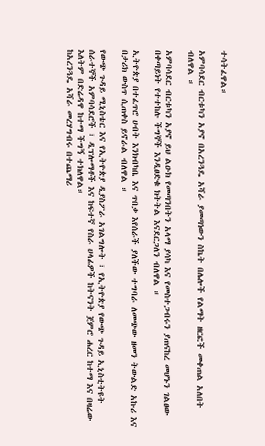ተሳትፈዋል።

አምባሳደር ብርቱካን አያኖ በአረንጓዴ አሻራ ያመጣነውን ስኬት በሌሎች የልማት ዘርፎች መቀጠል አለበት ብለዋል ።

አምባሳደር ብርቱካን አያኖ ይህ ልዑክ የመጣንበትን አላማ ያሳካ እና የመስተጋብሩን ያጠናከረ መሆኑን ገልፀው በቀጣይነት የተተከሉ ችግኞች እንዲፀድቁ ክትትል እናደርጋለን ብለዋል ።

ኢትዮጵያ በተፈጥሮ ሀብት እንክብካቤ እና ጥበቃ እየሰራች ያለችው ተግባራ ለመጭው ዘመን ትውልድ አኩሪ እና በታሪክ ውስጥ ሲጠቀስ ይኖራል ብለዋል ።

የውጭ ጉዳይ ሚኒስቴር እና የኢትዮጵያ ዲያስፖራ አገልግሎት ፣ የኢትዮጵያ የውጭ ጉዳይ ኢኒስቲትዩት ሰራተኞች አምባሳደሮች ፣ ዲፕሎማቶች እና ከፍተኛ የስራ ሀላፊዎች ከትናንት ጀምሮ ሐረር ከተማ እና በዛሬው እለትም በድሬዳዋ ከተማ ችግኝ ተክለዋል።
ከአረንጓዴ አሻራ መረሃግብሩ በተጨማሪ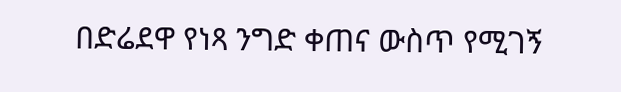በድሬደዋ የነጻ ንግድ ቀጠና ውስጥ የሚገኝ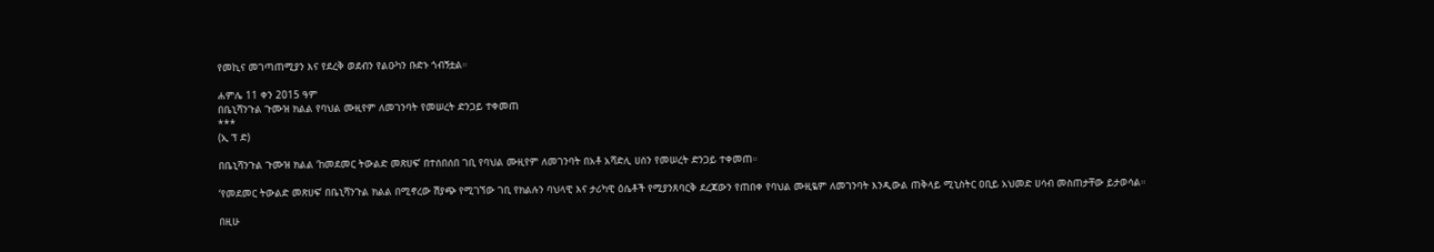የመኪና መገጣጠሚያን እና የደረቅ ወደብን የልዑካን ቡድኑ ጎብኝቷል።

ሐምሌ 11 ቀን 2015 ዓም
በቤኒሻንጉል ጉሙዝ ክልል የባህል ሙዚየም ለመገንባት የመሠረት ድንጋይ ተቀመጠ
***
(ኢ ፕ ድ)

በቤኒሻንጉል ጉሙዝ ክልል ‘ከመደመር ትውልድ መጽሀፍ’ በተሰበሰበ ገቢ የባህል ሙዚየም ለመገንባት በአቶ አሻድሊ ሀሰን የመሠረት ድንጋይ ተቀመጠ።

‘የመደመር ትውልድ መጽሀፍ’ በቤኒሻንጉል ክልል በሚኖረው ሽያጭ የሚገኘው ገቢ የክልሉን ባህላዊ እና ታሪካዊ ዕሴቶች የሚያንጸባርቅ ደረጃውን የጠበቀ የባህል ሙዚዬም ለመገንባት እንዲውል ጠቅላይ ሚኒስትር ዐቢይ አህመድ ሀሳብ መስጠታቸው ይታወሳል።

በዚሁ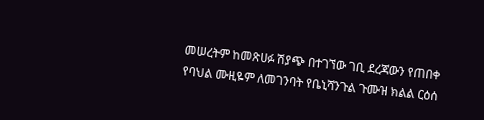መሠረትም ከመጽሀፉ ሽያጭ በተገኘው ገቢ ደረጃውን የጠበቀ የባህል ሙዚዬም ለመገንባት የቤኒሻንጉል ጉሙዝ ክልል ርዕሰ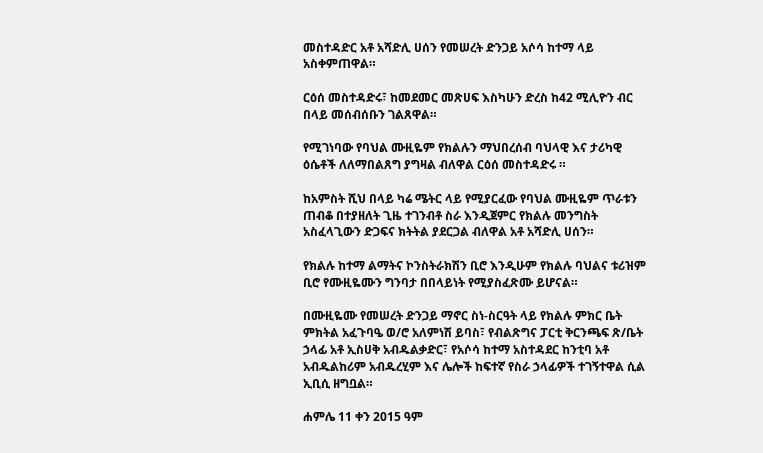መስተዳድር አቶ አሻድሊ ሀሰን የመሠረት ድንጋይ አሶሳ ከተማ ላይ አስቀምጠዋል።

ርዕሰ መስተዳድሩ፣ ከመደመር መጽሀፍ እስካሁን ድረስ ከ42 ሚሊዮን ብር በላይ መሰብሰቡን ገልጸዋል።

የሚገነባው የባህል ሙዚዬም የክልሉን ማህበረሰብ ባህላዊ እና ታሪካዊ ዕሴቶች ለለማበልጸግ ያግዛል ብለዋል ርዕሰ መስተዳድሩ ።

ከአምስት ሺህ በላይ ካሬ ሜትር ላይ የሚያርፈው የባህል ሙዚዬም ጥራቱን ጠብቆ በተያዘለት ጊዜ ተገንብቶ ስራ እንዲጀምር የክልሉ መንግስት አስፈላጊውን ድጋፍና ክትትል ያደርጋል ብለዋል አቶ አሻድሊ ሀሰን።

የክልሉ ከተማ ልማትና ኮንስትራክሽን ቢሮ እንዲሁም የክልሉ ባህልና ቱሪዝም ቢሮ የሙዚዬሙን ግንባታ በበላይነት የሚያስፈጽሙ ይሆናል።

በሙዚዬሙ የመሠረት ድንጋይ ማኖር ስነ-ስርዓት ላይ የክልሉ ምክር ቤት ምክትል አፈጉባዔ ወ/ሮ አለምነሽ ይባስ፣ የብልጽግና ፓርቲ ቅርንጫፍ ጽ/ቤት ኃላፊ አቶ ኢስሀቅ አብዱልቃድር፣ የአሶሳ ከተማ አስተዳደር ከንቲባ አቶ አብዱልከሪም አብዱረሂም እና ሌሎች ከፍተኛ የስራ ኃላፊዎች ተገኝተዋል ሲል ኢቢሲ ዘግቧል።

ሐምሌ 11 ቀን 2015 ዓም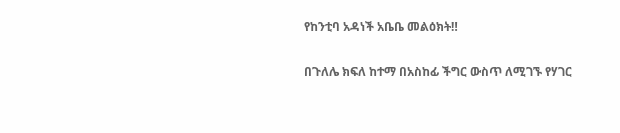የከንቲባ አዳነች አቤቤ መልዕክት‼

በጉለሌ ክፍለ ከተማ በአስከፊ ችግር ውስጥ ለሚገኙ የሃገር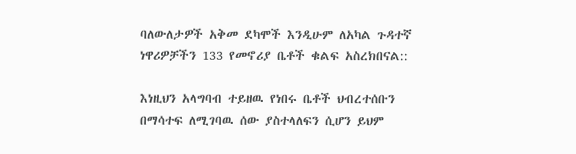ባለውለታዎች አቅመ ደካሞች እንዲሁም ለአካል ጉዳተኛ ነዋሪዎቻችን 133 የመኖሪያ ቤቶች ቁልፍ አስረክበናል::

እነዚህን አላግባብ ተይዘዉ የነበሩ ቤቶች ህብረተሰቡን በማሳተፍ ለሚገባዉ ሰው ያስተላለፍን ሲሆን ይህም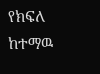የክፍለ ከተማዉ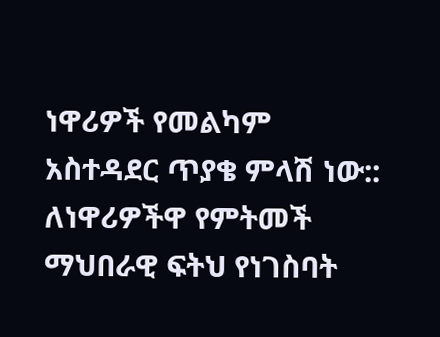ነዋሪዎች የመልካም አስተዳደር ጥያቄ ምላሽ ነው::
ለነዋሪዎችዋ የምትመች ማህበራዊ ፍትህ የነገስባት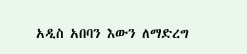አዲስ አበባን እውን ለማድረግ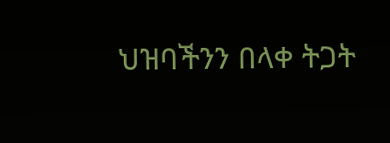ህዝባችንን በላቀ ትጋት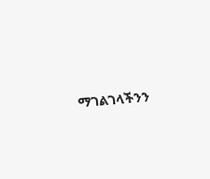ማገልገላችንን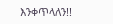እንቀጥላለን!!